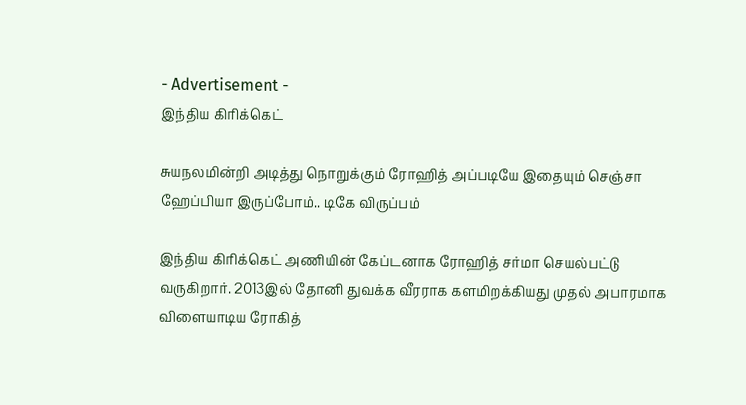- Advertisement -
இந்திய கிரிக்கெட்

சுயநலமின்றி அடித்து நொறுக்கும் ரோஹித் அப்படியே இதையும் செஞ்சா ஹேப்பியா இருப்போம்.. டிகே விருப்பம்

இந்திய கிரிக்கெட் அணியின் கேப்டனாக ரோஹித் சர்மா செயல்பட்டு வருகிறார். 2013இல் தோனி துவக்க வீரராக களமிறக்கியது முதல் அபாரமாக விளையாடிய ரோகித்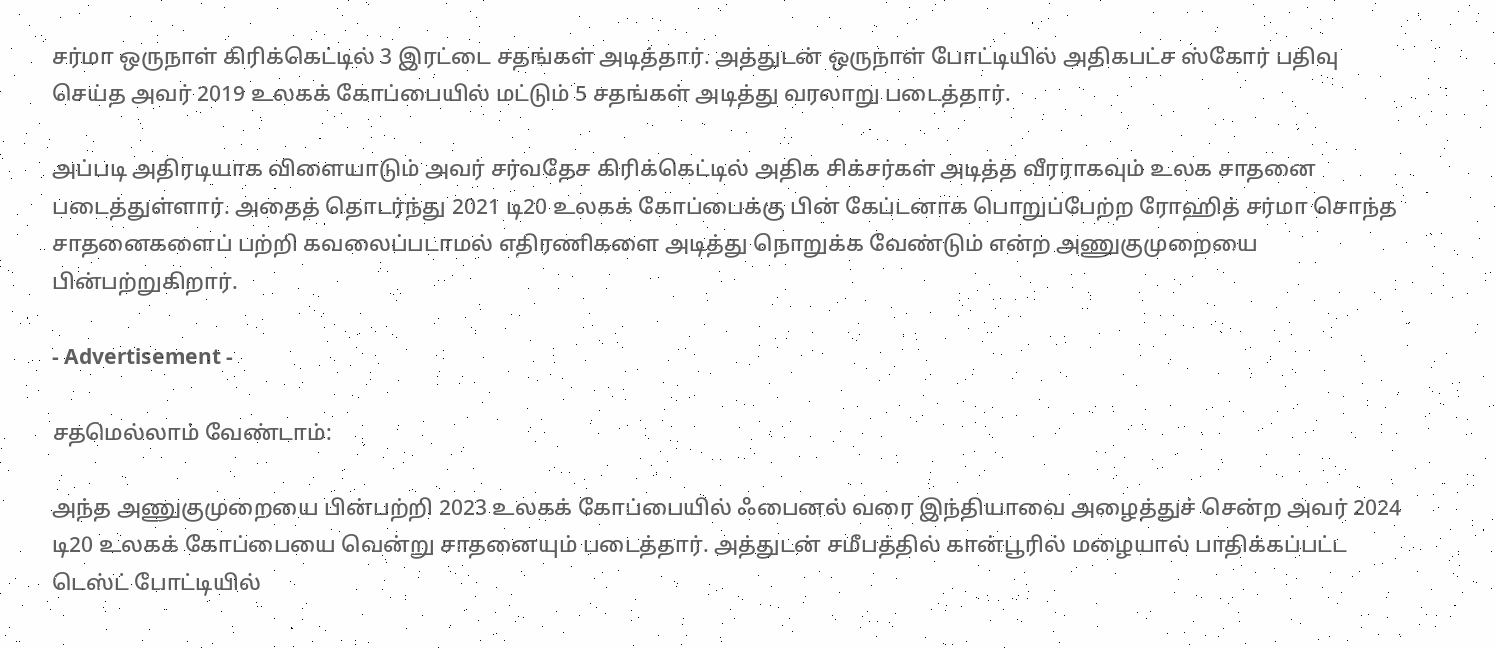சர்மா ஒருநாள் கிரிக்கெட்டில் 3 இரட்டை சதங்கள் அடித்தார். அத்துடன் ஒருநாள் போட்டியில் அதிகபட்ச ஸ்கோர் பதிவு செய்த அவர் 2019 உலகக் கோப்பையில் மட்டும் 5 சதங்கள் அடித்து வரலாறு படைத்தார்.

அப்படி அதிரடியாக விளையாடும் அவர் சர்வதேச கிரிக்கெட்டில் அதிக சிக்சர்கள் அடித்த வீரராகவும் உலக சாதனை படைத்துள்ளார். அதைத் தொடர்ந்து 2021 டி20 உலகக் கோப்பைக்கு பின் கேப்டனாக பொறுப்பேற்ற ரோஹித் சர்மா சொந்த சாதனைகளைப் பற்றி கவலைப்படாமல் எதிரணிகளை அடித்து நொறுக்க வேண்டும் என்ற அணுகுமுறையை பின்பற்றுகிறார்.

- Advertisement -

சதமெல்லாம் வேண்டாம்:

அந்த அணுகுமுறையை பின்பற்றி 2023 உலகக் கோப்பையில் ஃபைனல் வரை இந்தியாவை அழைத்துச் சென்ற அவர் 2024 டி20 உலகக் கோப்பையை வென்று சாதனையும் படைத்தார். அத்துடன் சமீபத்தில் கான்பூரில் மழையால் பாதிக்கப்பட்ட டெஸ்ட் போட்டியில்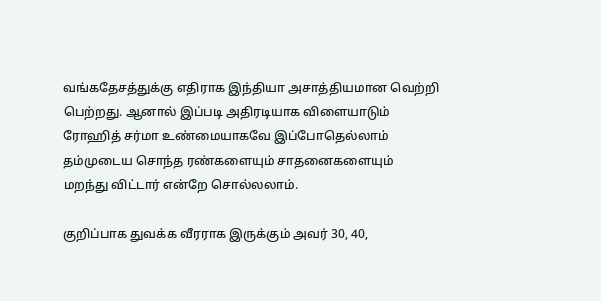வங்கதேசத்துக்கு எதிராக இந்தியா அசாத்தியமான வெற்றி பெற்றது. ஆனால் இப்படி அதிரடியாக விளையாடும் ரோஹித் சர்மா உண்மையாகவே இப்போதெல்லாம் தம்முடைய சொந்த ரண்களையும் சாதனைகளையும் மறந்து விட்டார் என்றே சொல்லலாம்.

குறிப்பாக துவக்க வீரராக இருக்கும் அவர் 30, 40,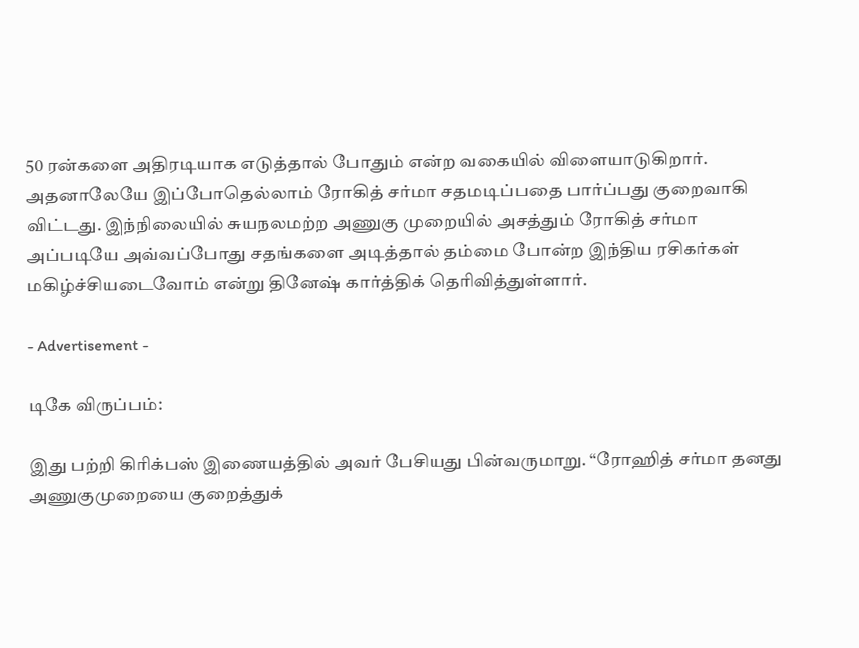50 ரன்களை அதிரடியாக எடுத்தால் போதும் என்ற வகையில் விளையாடுகிறார். அதனாலேயே இப்போதெல்லாம் ரோகித் சர்மா சதமடிப்பதை பார்ப்பது குறைவாகி விட்டது. இந்நிலையில் சுயநலமற்ற அணுகு முறையில் அசத்தும் ரோகித் சர்மா அப்படியே அவ்வப்போது சதங்களை அடித்தால் தம்மை போன்ற இந்திய ரசிகர்கள் மகிழ்ச்சியடைவோம் என்று தினேஷ் கார்த்திக் தெரிவித்துள்ளார்.

- Advertisement -

டிகே விருப்பம்:

இது பற்றி கிரிக்பஸ் இணையத்தில் அவர் பேசியது பின்வருமாறு. “ரோஹித் சர்மா தனது அணுகுமுறையை குறைத்துக்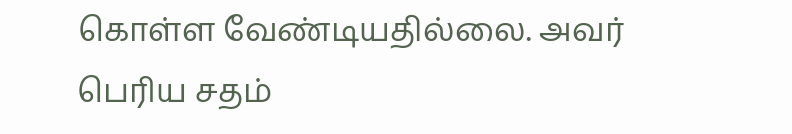கொள்ள வேண்டியதில்லை. அவர் பெரிய சதம்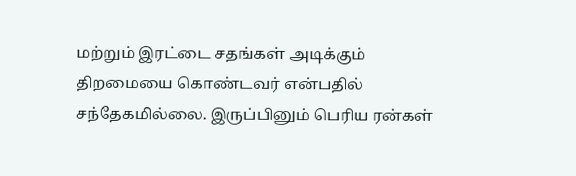மற்றும் இரட்டை சதங்கள் அடிக்கும் திறமையை கொண்டவர் என்பதில் சந்தேகமில்லை. இருப்பினும் பெரிய ரன்கள்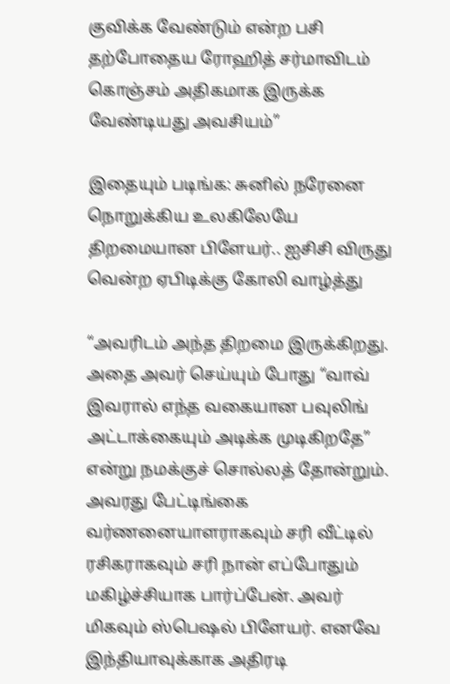குவிக்க வேண்டும் என்ற பசி தற்போதைய ரோஹித் சர்மாவிடம் கொஞ்சம் அதிகமாக இருக்க வேண்டியது அவசியம்”

இதையும் படிங்க: சுனில் நரேனை நொறுக்கிய உலகிலேயே திறமையான பிளேயர்.. ஐசிசி விருது வென்ற ஏபிடிக்கு கோலி வாழ்த்து

“அவரிடம் அந்த திறமை இருக்கிறது. அதை அவர் செய்யும் போது “வாவ் இவரால் எந்த வகையான பவுலிங் அட்டாக்கையும் அடிக்க முடிகிறதே” என்று நமக்குச் சொல்லத் தோன்றும். அவரது பேட்டிங்கை வர்ணனையாளராகவும் சரி வீட்டில் ரசிகராகவும் சரி நான் எப்போதும் மகிழ்ச்சியாக பார்ப்பேன். அவர் மிகவும் ஸ்பெஷல் பிளேயர். எனவே இந்தியாவுக்காக அதிரடி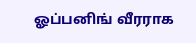ஓப்பனிங் வீரராக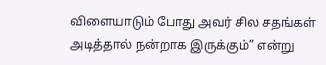விளையாடும் போது அவர் சில சதங்கள் அடித்தால் நன்றாக இருக்கும்” என்று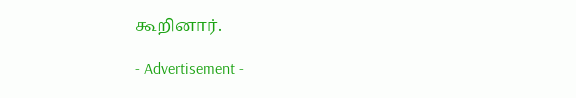கூறினார்.

- Advertisement -